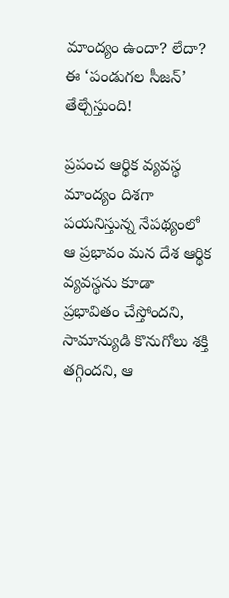మాంద్యం ఉందా? లేదా? ఈ ‘పండుగల సీజన్’ తేల్చేస్తుంది!

ప్రపంచ ఆర్థిక వ్యవస్థ మాంద్యం దిశగా పయనిస్తున్న నేపథ్యంలో ఆ ప్రభావం మన దేశ ఆర్థిక వ్యవస్థను కూడా ప్రభావితం చేస్తోందని, సామాన్యుడి కొనుగోలు శక్తి తగ్గిందని, ఆ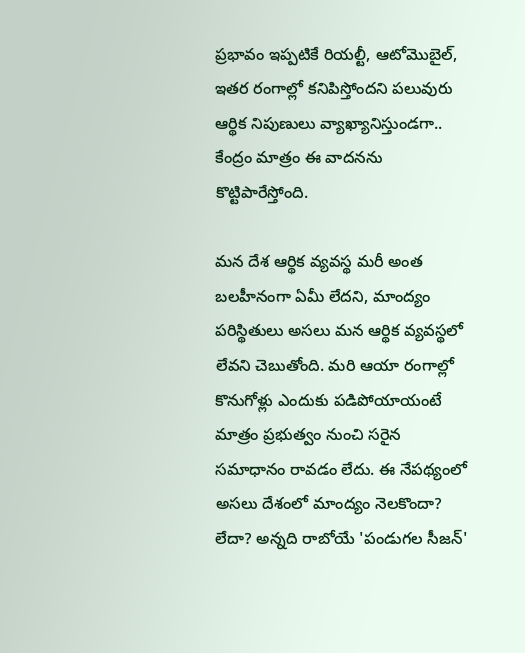ప్రభావం ఇప్పటికే రియల్టీ, ఆటోమొబైల్, ఇతర రంగాల్లో కనిపిస్తోందని పలువురు ఆర్థిక నిపుణులు వ్యాఖ్యానిస్తుండగా.. కేంద్రం మాత్రం ఈ వాదనను కొట్టిపారేస్తోంది.

మన దేశ ఆర్థిక వ్యవస్థ మరీ అంత బలహీనంగా ఏమీ లేదని, మాంద్యం పరిస్థితులు అసలు మన ఆర్థిక వ్యవస్థలో లేవని చెబుతోంది. మరి ఆయా రంగాల్లో కొనుగోళ్లు ఎందుకు పడిపోయాయంటే మాత్రం ప్రభుత్వం నుంచి సరైన సమాధానం రావడం లేదు. ఈ నేపథ్యంలో అసలు దేశంలో మాంద్యం నెలకొందా? లేదా? అన్నది రాబోయే 'పండుగల సీజన్'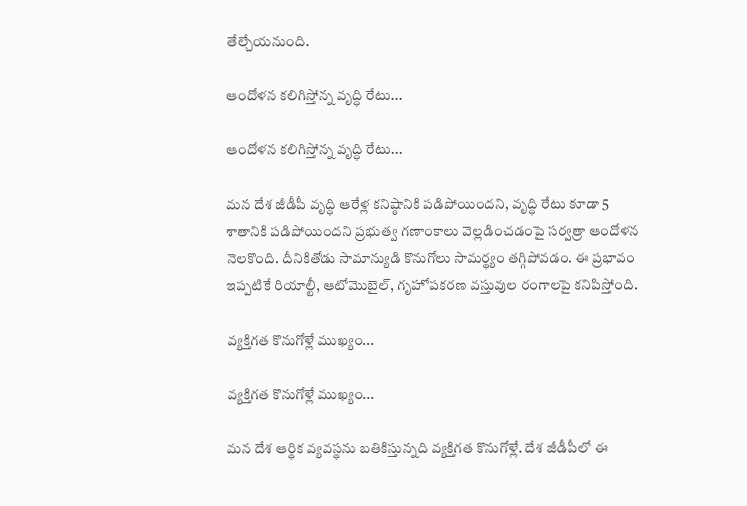తేల్చేయనుంది.

ఆందోళన కలిగిస్తోన్న వృద్ధి రేటు...

ఆందోళన కలిగిస్తోన్న వృద్ధి రేటు...

మన దేశ జీడీపీ వృద్ధి ఆరేళ్ల కనిష్ఠానికి పడిపోయిందని, వృద్ధి రేటు కూడా 5 శాతానికి పడిపోయిందని ప్రభుత్వ గణాంకాలు వెల్లడించడంపై సర్వత్రా ఆందోళన నెలకొంది. దీనికితోడు సామాన్యుడి కొనుగోలు సామర్థ్యం తగ్గిపోవడం. ఈ ప్రభావం ఇప్పటికే రియాల్టీ, ఆటోమొబైల్, గృహోపకరణ వస్తువుల రంగాలపై కనిపిస్తోంది.

వ్యక్తిగత కొనుగోళ్లే ముఖ్యం...

వ్యక్తిగత కొనుగోళ్లే ముఖ్యం...

మన దేశ ఆర్థిక వ్యవస్థను బతికిస్తున్నది వ్యక్తిగత కొనుగోళ్లే. దేశ జీడీపీలో ఈ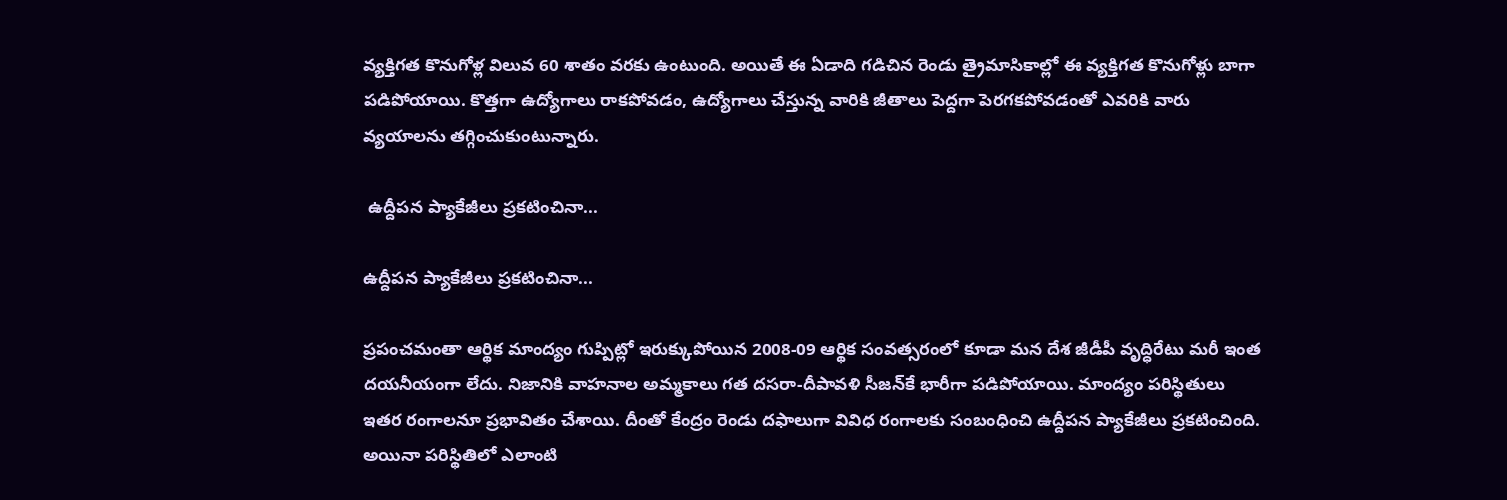వ్యక్తిగత కొనుగోళ్ల విలువ 60 శాతం వరకు ఉంటుంది. అయితే ఈ ఏడాది గడిచిన రెండు త్రైమాసికాల్లో ఈ వ్యక్తిగత కొనుగోళ్లు బాగా పడిపోయాయి. కొత్తగా ఉద్యోగాలు రాకపోవడం, ఉద్యోగాలు చేస్తున్న వారికి జీతాలు పెద్దగా పెరగకపోవడంతో ఎవరికి వారు వ్యయాలను తగ్గించుకుంటున్నారు.

 ఉద్దీపన ప్యాకేజీలు ప్రకటించినా...

ఉద్దీపన ప్యాకేజీలు ప్రకటించినా...

ప్రపంచమంతా ఆర్థిక మాంద్యం గుప్పిట్లో ఇరుక్కుపోయిన 2008-09 ఆర్థిక సంవత్సరంలో కూడా మన దేశ జీడీపీ వృద్ధిరేటు మరీ ఇంత దయనీయంగా లేదు. నిజానికి వాహనాల అమ్మకాలు గత దసరా-దీపావళి సీజన్‌కే భారీగా పడిపోయాయి. మాంద్యం పరిస్థితులు ఇతర రంగాలనూ ప్రభావితం చేశాయి. దీంతో కేంద్రం రెండు దఫాలుగా వివిధ రంగాలకు సంబంధించి ఉద్దీపన ప్యాకేజీలు ప్రకటించింది. అయినా పరిస్థితిలో ఎలాంటి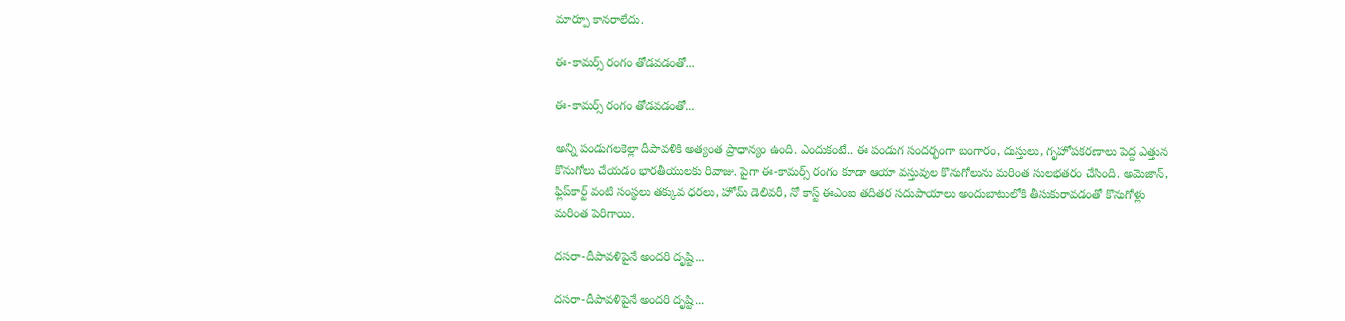మార్పూ కానరాలేదు.

ఈ-కామర్స్ రంగం తోడవడంతో...

ఈ-కామర్స్ రంగం తోడవడంతో...

అన్ని పండుగలకెల్లా దీపావళికి అత్యంత ప్రాధాన్యం ఉంది. ఎందుకంటే.. ఈ పండుగ సందర్భంగా బంగారం, దుస్తులు, గృహోపకరణాలు పెద్ద ఎత్తున కొనుగోలు చేయడం భారతీయులకు రివాజు. పైగా ఈ-కామర్స్ రంగం కూడా ఆయా వస్తువుల కొనుగోలును మరింత సులభతరం చేసింది. అమెజాన్, ఫ్లిప్‌కార్ట్ వంటి సంస్థలు తక్కువ ధరలు, హోమ్ డెలివరీ, నో కాస్ట్ ఈఎంఐ తదితర సదుపాయాలు అందుబాటులోకి తీసుకురావడంతో కొనుగోళ్లు మరింత పెరిగాయి.

దసరా-దీపావళిపైనే అందరి దృష్టి...

దసరా-దీపావళిపైనే అందరి దృష్టి...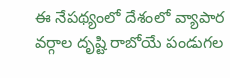ఈ నేపథ్యంలో దేశంలో వ్యాపార వర్గాల దృష్టి రాబోయే పండుగల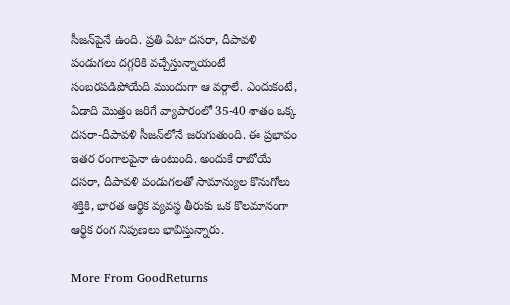సీజన్‌పైనే ఉంది. ప్రతి ఏటా దసరా, దీపావళి పండుగలు దగ్గరికి వచ్చేస్తున్నాయంటే సంబరపడిపోయేది ముందుగా ఆ వర్గాలే. ఎందుకంటే, ఏడాది మొత్తం జరిగే వ్యాపారంలో 35-40 శాతం ఒక్క దసరా-దీపావళి సీజన్‌లోనే జరుగుతుంది. ఈ ప్రభావం ఇతర రంగాలపైనా ఉంటుంది. అందుకే రాబోయే దసరా, దీపావళి పండుగలతో సామాన్యుల కొనుగోలు శక్తికి, భారత ఆర్థిక వ్యవస్థ తీరుకు ఒక కొలమానంగా ఆర్థిక రంగ నిపుణలు భావిస్తున్నారు.

More From GoodReturns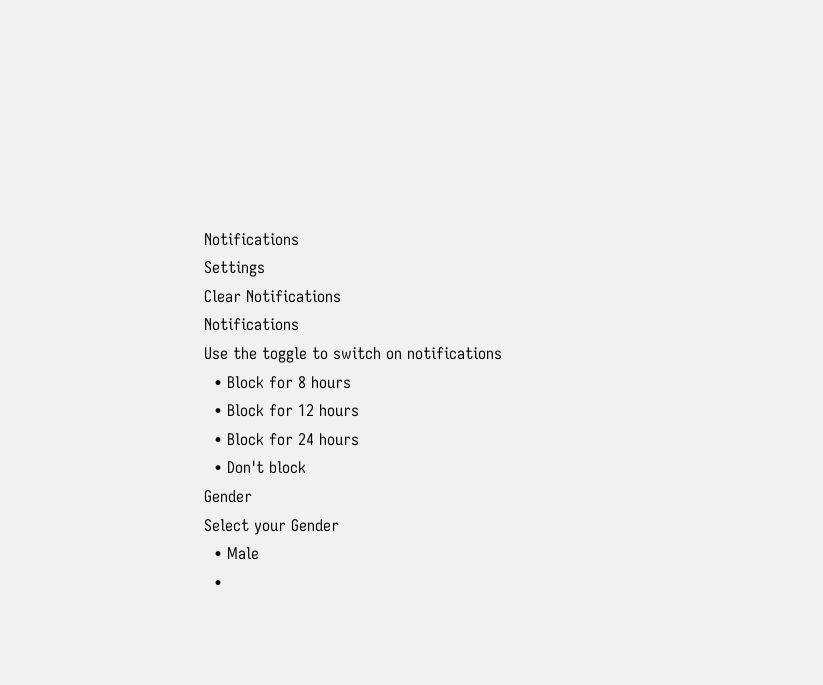Notifications
Settings
Clear Notifications
Notifications
Use the toggle to switch on notifications
  • Block for 8 hours
  • Block for 12 hours
  • Block for 24 hours
  • Don't block
Gender
Select your Gender
  • Male
  •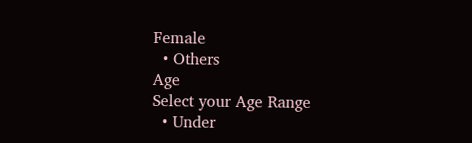Female
  • Others
Age
Select your Age Range
  • Under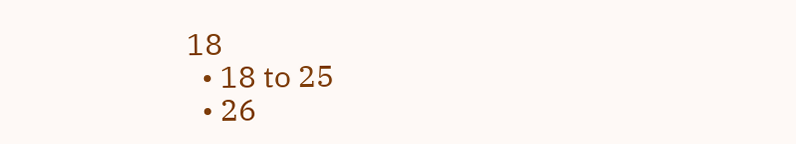18
  • 18 to 25
  • 26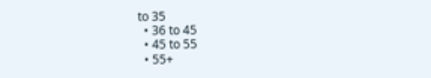to 35
  • 36 to 45
  • 45 to 55
  • 55+